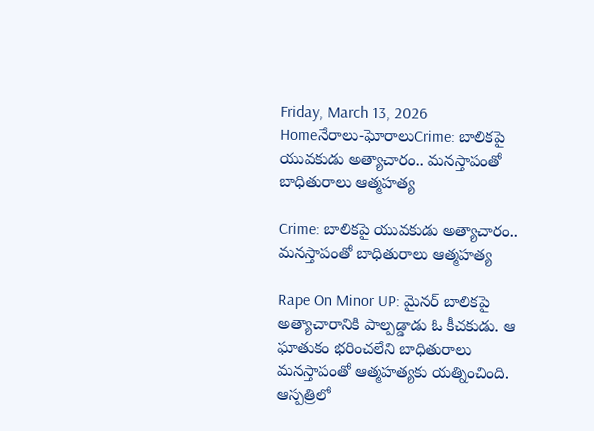Friday, March 13, 2026
Homeనేరాలు-ఘోరాలుCrime: బాలికపై యువకుడు అత్యాచారం.. మనస్తాపంతో బాధితురాలు ఆత్మహత్య

Crime: బాలికపై యువకుడు అత్యాచారం.. మనస్తాపంతో బాధితురాలు ఆత్మహత్య

Rape On Minor UP: మైనర్‌ బాలికపై అత్యాచారానికి పాల్పడ్డాడు ఓ కీచకుడు. ఆ ఘాతుకం భరించలేని బాధితురాలు మనస్తాపంతో ఆత్మహత్యకు యత్నించింది. ఆస్పత్రిలో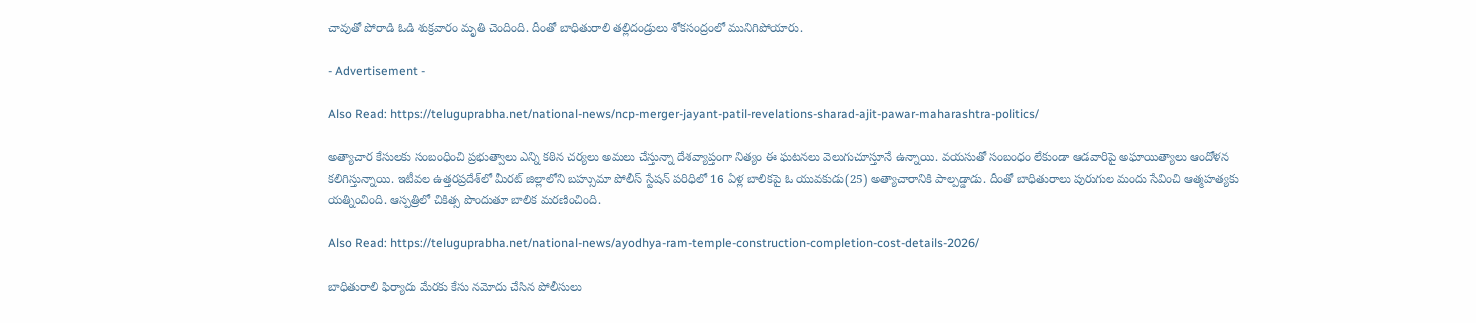చావుతో పోరాడి ఓడి శుక్రవారం మృతి చెందింది. దీంతో బాధితురాలి తల్లిదండ్రులు శోకసంద్రంలో మునిగిపోయారు.

- Advertisement -

Also Read: https://teluguprabha.net/national-news/ncp-merger-jayant-patil-revelations-sharad-ajit-pawar-maharashtra-politics/

అత్యాచార కేసులకు సంబంధించి ప్రభుత్వాలు ఎన్ని కఠిన చర్యలు అమలు చేస్తున్నా దేశవ్యాప్తంగా నిత్యం ఈ ఘటనలు వెలుగుచూస్తూనే ఉన్నాయి. వయసుతో సంబంధం లేకుండా ఆడవారిపై అఘాయిత్యాలు ఆందోళన కలిగిస్తున్నాయి. ఇటీవల ఉత్తరప్రదేశ్‌లో మీరట్‌ జిల్లాలోని బహ్సుమా పోలీస్‌ స్టేషన్‌ పరిధిలో 16 ఏళ్ల బాలికపై ఓ యువకుడు(25) అత్యాచారానికి పాల్పడ్డాడు. దీంతో బాధితురాలు పురుగుల మందు సేవించి ఆత్మహత్యకు యత్నించింది. ఆస్పత్రిలో చికిత్స పొందుతూ బాలిక మరణించింది.

Also Read: https://teluguprabha.net/national-news/ayodhya-ram-temple-construction-completion-cost-details-2026/

బాధితురాలి ఫిర్యాదు మేరకు కేసు నమోదు చేసిన పోలీసులు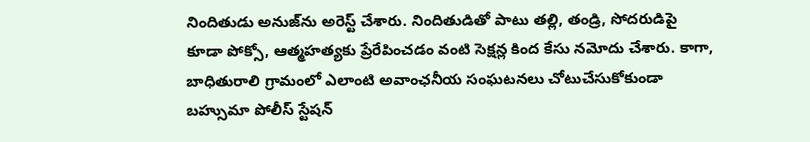నిందితుడు అనుజ్‌ను అరెస్ట్‌ చేశారు. నిందితుడితో పాటు తల్లి, తండ్రి, సోదరుడిపై కూడా పోక్సో, ఆత్మహత్యకు ప్రేరేపించడం వంటి సెక్షన్ల కింద కేసు నమోదు చేశారు. కాగా, బాధితురాలి గ్రామంలో ఎలాంటి అవాంఛనీయ సంఘటనలు చోటుచేసుకోకుండా బహ్సుమా పోలీస్ స్టేషన్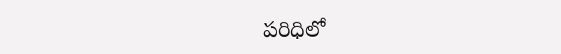పరిధిలో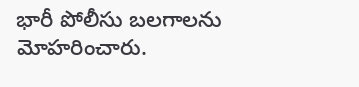భారీ పోలీసు బలగాలను మోహరించారు.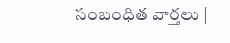సంబంధిత వార్తలు |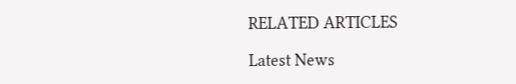RELATED ARTICLES

Latest News